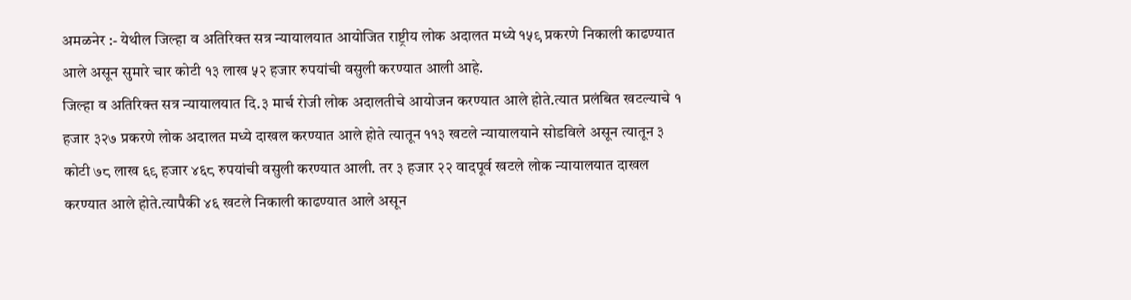अमळनेर :- येथील जिल्हा व अतिरिक्त सत्र न्यायालयात आयोजित राष्ट्रीय लोक अदालत मध्ये १५९ प्रकरणे निकाली काढण्यात आले असून सुमारे चार कोटी १३ लाख ५२ हजार रुपयांची वसुली करण्यात आली आहे.
जिल्हा व अतिरिक्त सत्र न्यायालयात दि.३ मार्च रोजी लोक अदालतीचे आयोजन करण्यात आले होते.त्यात प्रलंबित खटल्याचे १ हजार ३२७ प्रकरणे लोक अदालत मध्ये दाखल करण्यात आले होते त्यातून ११३ खटले न्यायालयाने सोडविले असून त्यातून ३ कोटी ७८ लाख ६९ हजार ४६८ रुपयांची वसुली करण्यात आली. तर ३ हजार २२ वादपूर्व खटले लोक न्यायालयात दाखल करण्यात आले होते.त्यापैकी ४६ खटले निकाली काढण्यात आले असून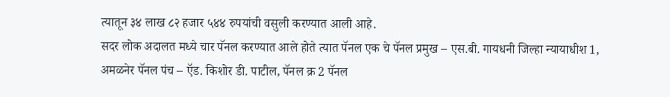त्यातून ३४ लाख ८२ हजार ५४४ रुपयांची वसुली करण्यात आली आहे.
सदर लोक अदालत मध्ये चार पॅनल करण्यात आले होते त्यात पॅनल एक चे पॅनल प्रमुख – एस.बी. गायधनी जिल्हा न्यायाधीश 1, अमळनेर पॅनल पंच – ऍड. किशोर डी. पाटील, पॅनल क्र 2 पॅनल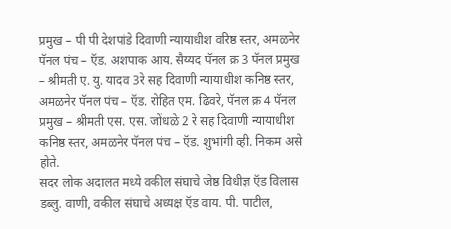प्रमुख – पी पी देशपांडे दिवाणी न्यायाधीश वरिष्ठ स्तर, अमळनेर पॅनल पंच – ऍड. अशपाक आय. सैय्यद पॅनल क्र 3 पॅनल प्रमुख – श्रीमती ए. यु. यादव 3रे सह दिवाणी न्यायाधीश कनिष्ठ स्तर, अमळनेर पॅनल पंच – ऍड. रोहित एम. ढिवरे, पॅनल क्र 4 पॅनल प्रमुख – श्रीमती एस. एस. जोंधळे 2 रे सह दिवाणी न्यायाधीश कनिष्ठ स्तर, अमळनेर पॅनल पंच – ऍड. शुभांगी व्ही. निकम असे होते.
सदर लोक अदालत मध्ये वकील संघाचे जेष्ठ विधीज्ञ ऍड विलास डब्लु. वाणी, वकील संघाचे अध्यक्ष ऍड वाय. पी. पाटील,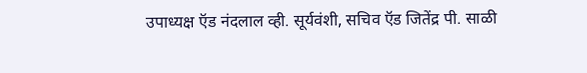उपाध्यक्ष ऍड नंदलाल व्ही. सूर्यवंशी, सचिव ऍड जितेंद्र पी. साळी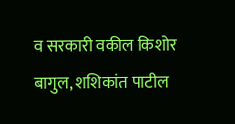व सरकारी वकील किशोर बागुल, शशिकांत पाटील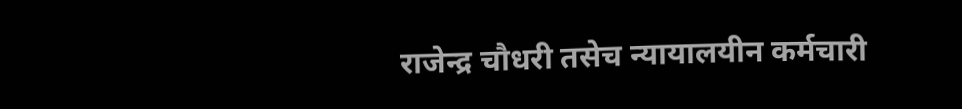राजेन्द्र चौधरी तसेच न्यायालयीन कर्मचारी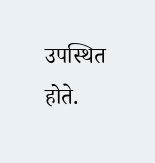उपस्थित होते.